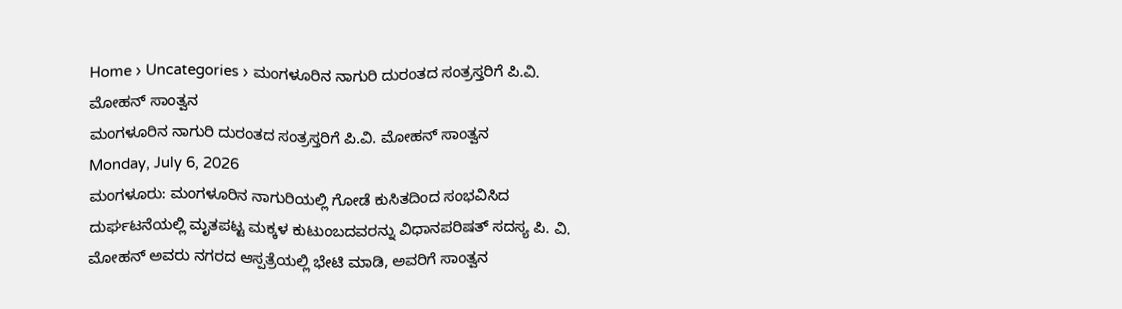Home › Uncategories › ಮಂಗಳೂರಿನ ನಾಗುರಿ ದುರಂತದ ಸಂತ್ರಸ್ತರಿಗೆ ಪಿ.ವಿ. ಮೋಹನ್ ಸಾಂತ್ವನ
ಮಂಗಳೂರಿನ ನಾಗುರಿ ದುರಂತದ ಸಂತ್ರಸ್ತರಿಗೆ ಪಿ.ವಿ. ಮೋಹನ್ ಸಾಂತ್ವನ
Monday, July 6, 2026
ಮಂಗಳೂರು: ಮಂಗಳೂರಿನ ನಾಗುರಿಯಲ್ಲಿ ಗೋಡೆ ಕುಸಿತದಿಂದ ಸಂಭವಿಸಿದ ದುರ್ಘಟನೆಯಲ್ಲಿ ಮೃತಪಟ್ಟ ಮಕ್ಕಳ ಕುಟುಂಬದವರನ್ನು ವಿಧಾನಪರಿಷತ್ ಸದಸ್ಯ ಪಿ. ವಿ. ಮೋಹನ್ ಅವರು ನಗರದ ಆಸ್ಪತ್ರೆಯಲ್ಲಿ ಭೇಟಿ ಮಾಡಿ, ಅವರಿಗೆ ಸಾಂತ್ವನ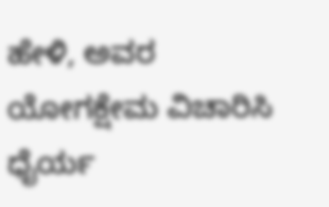ಹೇಳಿ, ಅವರ ಯೋಗಕ್ಷೇಮ ವಿಚಾರಿಸಿ ಧೈರ್ಯ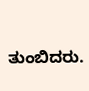ತುಂಬಿದರು.